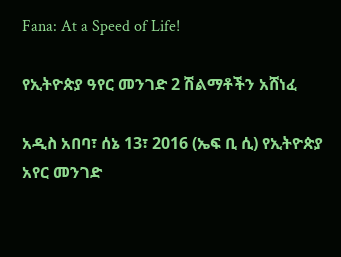Fana: At a Speed of Life!

የኢትዮጵያ ዓየር መንገድ 2 ሽልማቶችን አሸነፈ

አዲስ አበባ፣ ሰኔ 13፣ 2016 (ኤፍ ቢ ሲ) የኢትዮጵያ አየር መንገድ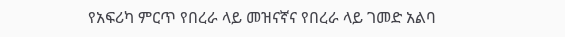የአፍሪካ ምርጥ የበረራ ላይ መዝናኛና የበረራ ላይ ገመድ አልባ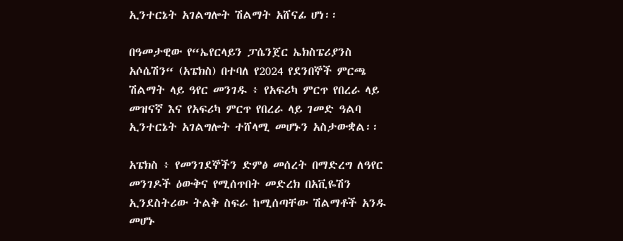ኢንተርኔት አገልግሎት ሽልማት አሸናፊ ሆነ፡፡

በዓመታዊው የ“ኤየርላይን ፓሴንጀር ኤክስፔሪያንስ አሶሴሽን“ (አፔክስ) በተባለ የ2024 የደንበኞች ምርጫ ሽልማት ላይ ዓየር መንገዱ ፥ የአፍሪካ ምርጥ የበረራ ላይ መዝናኛ እና የአፍሪካ ምርጥ የበረራ ላይ ገመድ ዓልባ ኢንተርኔት አገልግሎት ተሸላሚ መሆኑን አስታውቋል፡፡

አፔክስ ፥ የመንገደኞችን ድምፅ መሰረት በማድረግ ለዓየር መንገዶች ዕውቅና የሚሰጥበት መድረክ በአቪዬሽን ኢንደስትሪው ትልቅ ስፍራ ከሚሰጣቸው ሽልማቶች አንዱ መሆኑ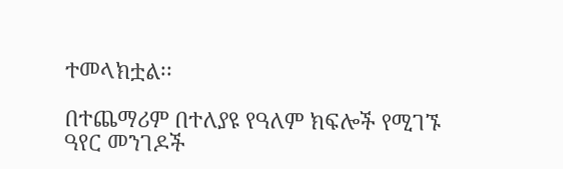ተመላክቷል፡፡

በተጨማሪም በተለያዩ የዓለም ክፍሎች የሚገኙ ዓየር መንገዶች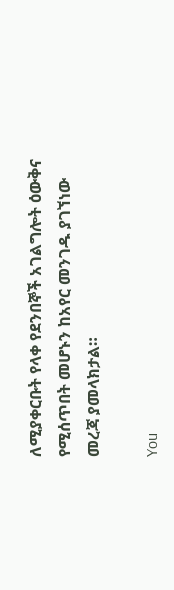ለሚያቀርቡት የላቀ የደንበኞች አገልግሎት ዕውቅና የሚሰጥበት መሆኑን ከአየር መንገዱ ያገኘነው መረጃ ያመላክታል።

You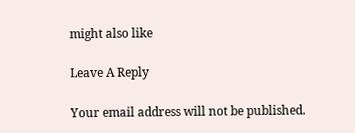might also like

Leave A Reply

Your email address will not be published.